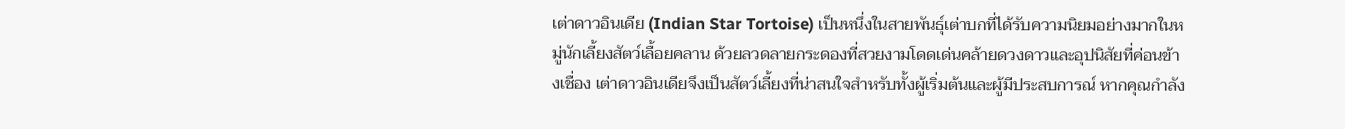เต่าดาวอินเดีย (Indian Star Tortoise) เป็นหนึ่งในสายพันธุ์เต่าบกที่ได้รับความนิยมอย่างมากในหมู่นักเลี้ยงสัตว์เลื้อยคลาน ด้วยลวดลายกระดองที่สวยงามโดดเด่นคล้ายดวงดาวและอุปนิสัยที่ค่อนข้างเชื่อง เต่าดาวอินเดียจึงเป็นสัตว์เลี้ยงที่น่าสนใจสำหรับทั้งผู้เริ่มต้นและผู้มีประสบการณ์ หากคุณกำลัง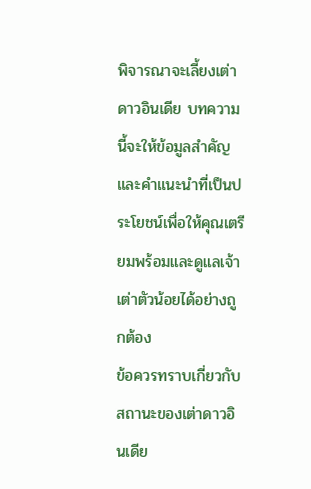พิจารณาจะเลี้ยงเต่าดาวอินเดีย บทความนี้จะให้ข้อมูลสำคัญและคำแนะนำที่เป็นประโยชน์เพื่อให้คุณเตรียมพร้อมและดูแลเจ้าเต่าตัวน้อยได้อย่างถูกต้อง
ข้อควรทราบเกี่ยวกับสถานะของเต่าดาวอินเดีย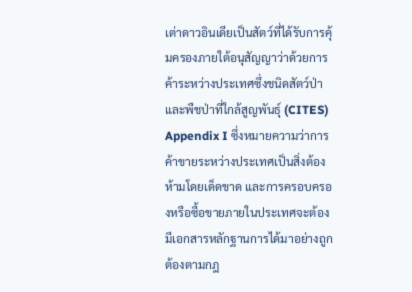เต่าดาวอินเดียเป็นสัตว์ที่ได้รับการคุ้มครองภายใต้อนุสัญญาว่าด้วยการค้าระหว่างประเทศซึ่งชนิดสัตว์ป่าและพืชป่าที่ใกล้สูญพันธุ์ (CITES) Appendix I ซึ่งหมายความว่าการค้าขายระหว่างประเทศเป็นสิ่งต้องห้ามโดยเด็ดขาด และการครอบครองหรือซื้อขายภายในประเทศจะต้องมีเอกสารหลักฐานการได้มาอย่างถูกต้องตามกฎ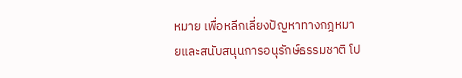หมาย เพื่อหลีกเลี่ยงปัญหาทางกฎหมายและสนับสนุนการอนุรักษ์ธรรมชาติ โป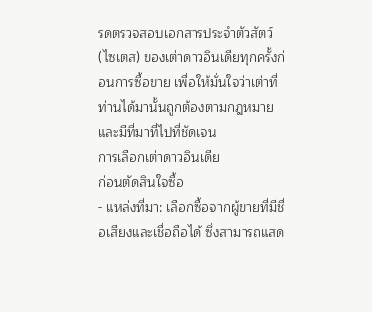รดตรวจสอบเอกสารประจำตัวสัตว์ (ไซเตส) ของเต่าดาวอินเดียทุกครั้งก่อนการซื้อขาย เพื่อให้มั่นใจว่าเต่าที่ท่านได้มานั้นถูกต้องตามกฎหมายและมีที่มาที่ไปที่ชัดเจน
การเลือกเต่าดาวอินเดีย
ก่อนตัดสินใจซื้อ
- แหล่งที่มา: เลือกซื้อจากผู้ขายที่มีชื่อเสียงและเชื่อถือได้ ซึ่งสามารถแสด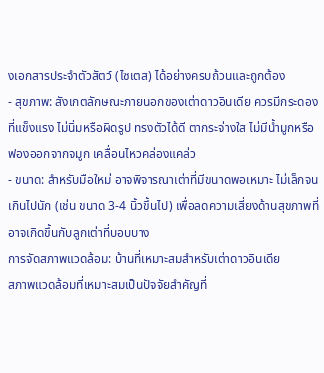งเอกสารประจำตัวสัตว์ (ไซเตส) ได้อย่างครบถ้วนและถูกต้อง
- สุขภาพ: สังเกตลักษณะภายนอกของเต่าดาวอินเดีย ควรมีกระดองที่แข็งแรง ไม่นิ่มหรือผิดรูป ทรงตัวได้ดี ตากระจ่างใส ไม่มีน้ำมูกหรือฟองออกจากจมูก เคลื่อนไหวคล่องแคล่ว
- ขนาด: สำหรับมือใหม่ อาจพิจารณาเต่าที่มีขนาดพอเหมาะ ไม่เล็กจนเกินไปนัก (เช่น ขนาด 3-4 นิ้วขึ้นไป) เพื่อลดความเสี่ยงด้านสุขภาพที่อาจเกิดขึ้นกับลูกเต่าที่บอบบาง
การจัดสภาพแวดล้อม: บ้านที่เหมาะสมสำหรับเต่าดาวอินเดีย
สภาพแวดล้อมที่เหมาะสมเป็นปัจจัยสำคัญที่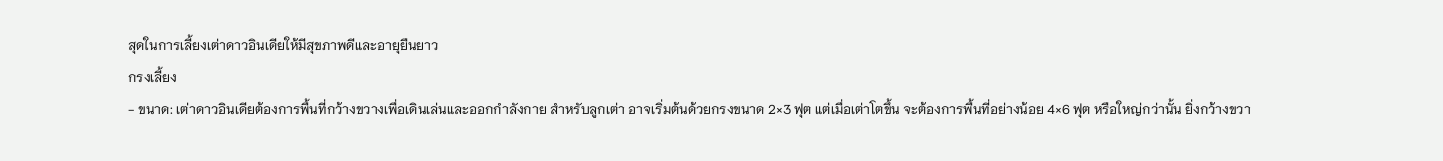สุดในการเลี้ยงเต่าดาวอินเดียให้มีสุขภาพดีและอายุยืนยาว
กรงเลี้ยง
- ขนาด: เต่าดาวอินเดียต้องการพื้นที่กว้างขวางเพื่อเดินเล่นและออกกำลังกาย สำหรับลูกเต่า อาจเริ่มต้นด้วยกรงขนาด 2×3 ฟุต แต่เมื่อเต่าโตขึ้น จะต้องการพื้นที่อย่างน้อย 4×6 ฟุต หรือใหญ่กว่านั้น ยิ่งกว้างขวา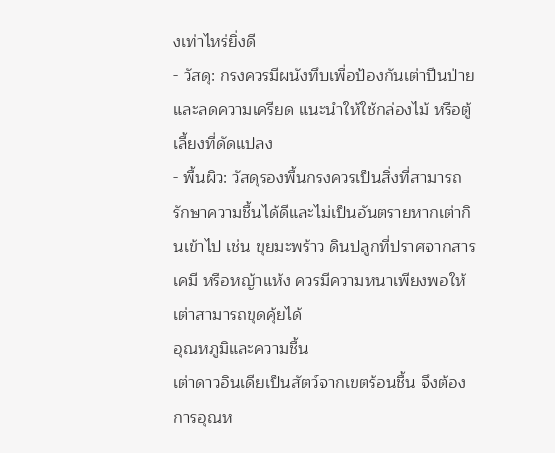งเท่าไหร่ยิ่งดี
- วัสดุ: กรงควรมีผนังทึบเพื่อป้องกันเต่าปีนป่ายและลดความเครียด แนะนำให้ใช้กล่องไม้ หรือตู้เลี้ยงที่ดัดแปลง
- พื้นผิว: วัสดุรองพื้นกรงควรเป็นสิ่งที่สามารถรักษาความชื้นได้ดีและไม่เป็นอันตรายหากเต่ากินเข้าไป เช่น ขุยมะพร้าว ดินปลูกที่ปราศจากสารเคมี หรือหญ้าแห้ง ควรมีความหนาเพียงพอให้เต่าสามารถขุดคุ้ยได้
อุณหภูมิและความชื้น
เต่าดาวอินเดียเป็นสัตว์จากเขตร้อนชื้น จึงต้องการอุณห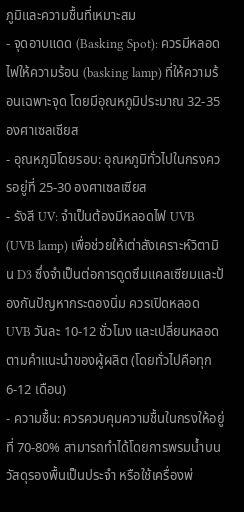ภูมิและความชื้นที่เหมาะสม
- จุดอาบแดด (Basking Spot): ควรมีหลอดไฟให้ความร้อน (basking lamp) ที่ให้ความร้อนเฉพาะจุด โดยมีอุณหภูมิประมาณ 32-35 องศาเซลเซียส
- อุณหภูมิโดยรอบ: อุณหภูมิทั่วไปในกรงควรอยู่ที่ 25-30 องศาเซลเซียส
- รังสี UV: จำเป็นต้องมีหลอดไฟ UVB (UVB lamp) เพื่อช่วยให้เต่าสังเคราะห์วิตามิน D3 ซึ่งจำเป็นต่อการดูดซึมแคลเซียมและป้องกันปัญหากระดองนิ่ม ควรเปิดหลอด UVB วันละ 10-12 ชั่วโมง และเปลี่ยนหลอดตามคำแนะนำของผู้ผลิต (โดยทั่วไปคือทุก 6-12 เดือน)
- ความชื้น: ควรควบคุมความชื้นในกรงให้อยู่ที่ 70-80% สามารถทำได้โดยการพรมน้ำบนวัสดุรองพื้นเป็นประจำ หรือใช้เครื่องพ่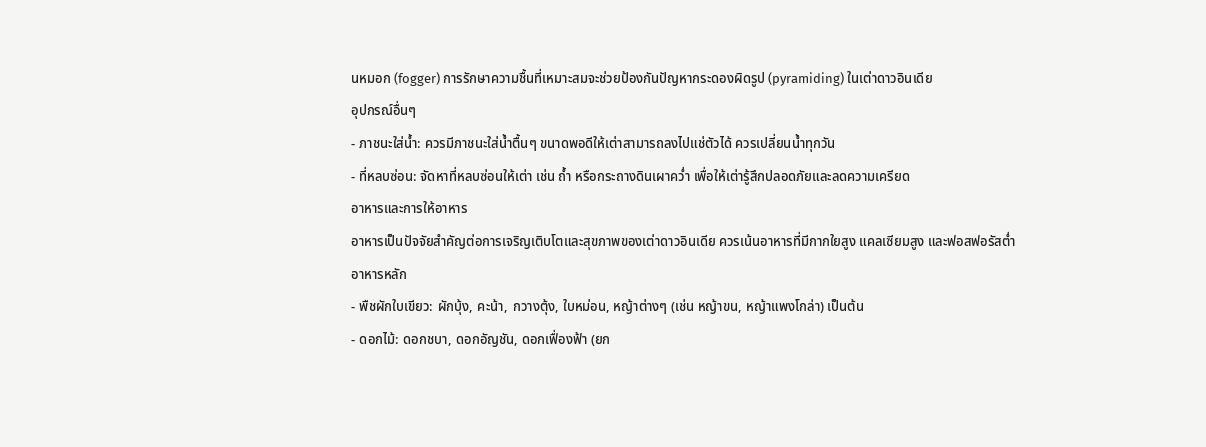นหมอก (fogger) การรักษาความชื้นที่เหมาะสมจะช่วยป้องกันปัญหากระดองผิดรูป (pyramiding) ในเต่าดาวอินเดีย
อุปกรณ์อื่นๆ
- ภาชนะใส่น้ำ: ควรมีภาชนะใส่น้ำตื้นๆ ขนาดพอดีให้เต่าสามารถลงไปแช่ตัวได้ ควรเปลี่ยนน้ำทุกวัน
- ที่หลบซ่อน: จัดหาที่หลบซ่อนให้เต่า เช่น ถ้ำ หรือกระถางดินเผาคว่ำ เพื่อให้เต่ารู้สึกปลอดภัยและลดความเครียด
อาหารและการให้อาหาร
อาหารเป็นปัจจัยสำคัญต่อการเจริญเติบโตและสุขภาพของเต่าดาวอินเดีย ควรเน้นอาหารที่มีกากใยสูง แคลเซียมสูง และฟอสฟอรัสต่ำ
อาหารหลัก
- พืชผักใบเขียว: ผักบุ้ง, คะน้า, กวางตุ้ง, ใบหม่อน, หญ้าต่างๆ (เช่น หญ้าขน, หญ้าแพงโกล่า) เป็นต้น
- ดอกไม้: ดอกชบา, ดอกอัญชัน, ดอกเฟื่องฟ้า (ยก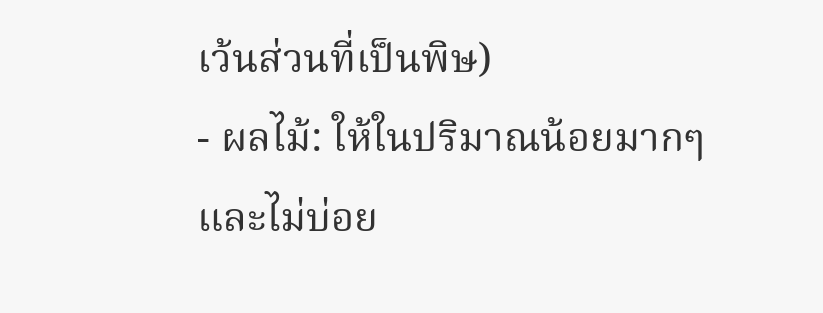เว้นส่วนที่เป็นพิษ)
- ผลไม้: ให้ในปริมาณน้อยมากๆ และไม่บ่อย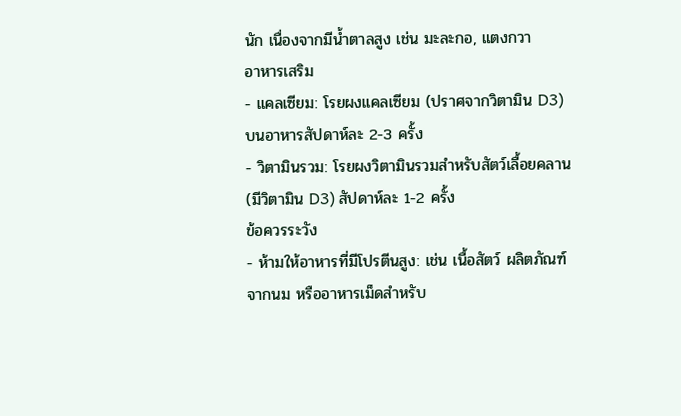นัก เนื่องจากมีน้ำตาลสูง เช่น มะละกอ, แตงกวา
อาหารเสริม
- แคลเซียม: โรยผงแคลเซียม (ปราศจากวิตามิน D3) บนอาหารสัปดาห์ละ 2-3 ครั้ง
- วิตามินรวม: โรยผงวิตามินรวมสำหรับสัตว์เลื้อยคลาน (มีวิตามิน D3) สัปดาห์ละ 1-2 ครั้ง
ข้อควรระวัง
- ห้ามให้อาหารที่มีโปรตีนสูง: เช่น เนื้อสัตว์ ผลิตภัณฑ์จากนม หรืออาหารเม็ดสำหรับ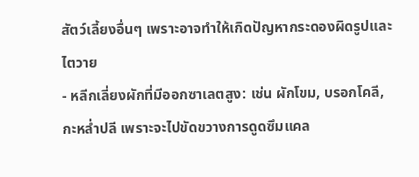สัตว์เลี้ยงอื่นๆ เพราะอาจทำให้เกิดปัญหากระดองผิดรูปและไตวาย
- หลีกเลี่ยงผักที่มีออกซาเลตสูง: เช่น ผักโขม, บรอกโคลี, กะหล่ำปลี เพราะจะไปขัดขวางการดูดซึมแคล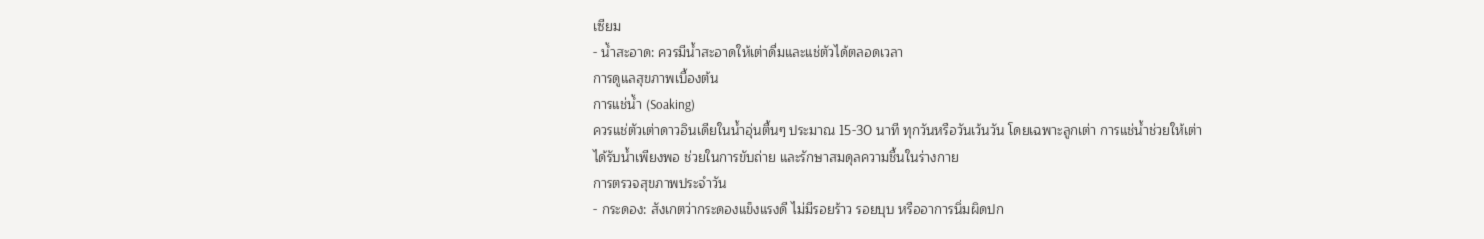เซียม
- น้ำสะอาด: ควรมีน้ำสะอาดให้เต่าดื่มและแช่ตัวได้ตลอดเวลา
การดูแลสุขภาพเบื้องต้น
การแช่น้ำ (Soaking)
ควรแช่ตัวเต่าดาวอินเดียในน้ำอุ่นตื้นๆ ประมาณ 15-30 นาที ทุกวันหรือวันเว้นวัน โดยเฉพาะลูกเต่า การแช่น้ำช่วยให้เต่าได้รับน้ำเพียงพอ ช่วยในการขับถ่าย และรักษาสมดุลความชื้นในร่างกาย
การตรวจสุขภาพประจำวัน
- กระดอง: สังเกตว่ากระดองแข็งแรงดี ไม่มีรอยร้าว รอยบุบ หรืออาการนิ่มผิดปก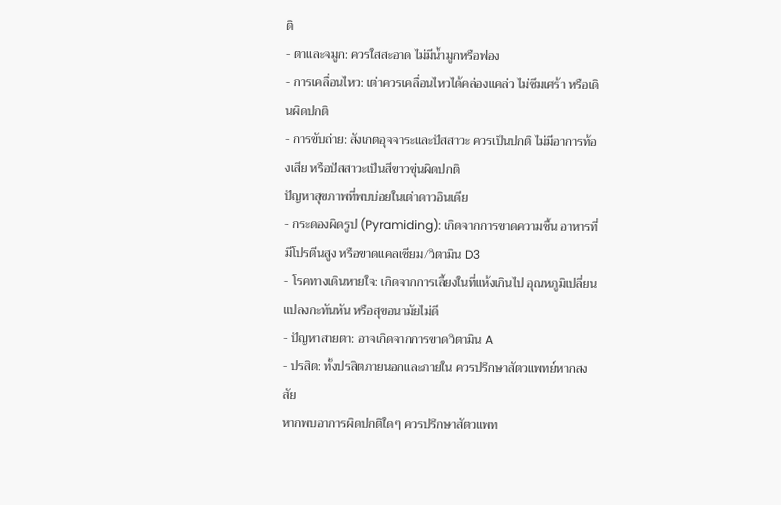ติ
- ตาและจมูก: ควรใสสะอาด ไม่มีน้ำมูกหรือฟอง
- การเคลื่อนไหว: เต่าควรเคลื่อนไหวได้คล่องแคล่ว ไม่ซึมเศร้า หรือเดินผิดปกติ
- การขับถ่าย: สังเกตอุจจาระและปัสสาวะ ควรเป็นปกติ ไม่มีอาการท้องเสีย หรือปัสสาวะเป็นสีขาวขุ่นผิดปกติ
ปัญหาสุขภาพที่พบบ่อยในเต่าดาวอินเดีย
- กระดองผิดรูป (Pyramiding): เกิดจากการขาดความชื้น อาหารที่มีโปรตีนสูง หรือขาดแคลเซียม/วิตามิน D3
- โรคทางเดินหายใจ: เกิดจากการเลี้ยงในที่แห้งเกินไป อุณหภูมิเปลี่ยนแปลงกะทันหัน หรือสุขอนามัยไม่ดี
- ปัญหาสายตา: อาจเกิดจากการขาดวิตามิน A
- ปรสิต: ทั้งปรสิตภายนอกและภายใน ควรปรึกษาสัตวแพทย์หากสงสัย
หากพบอาการผิดปกติใดๆ ควรปรึกษาสัตวแพท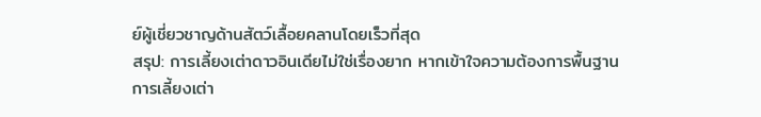ย์ผู้เชี่ยวชาญด้านสัตว์เลื้อยคลานโดยเร็วที่สุด
สรุป: การเลี้ยงเต่าดาวอินเดียไม่ใช่เรื่องยาก หากเข้าใจความต้องการพื้นฐาน
การเลี้ยงเต่า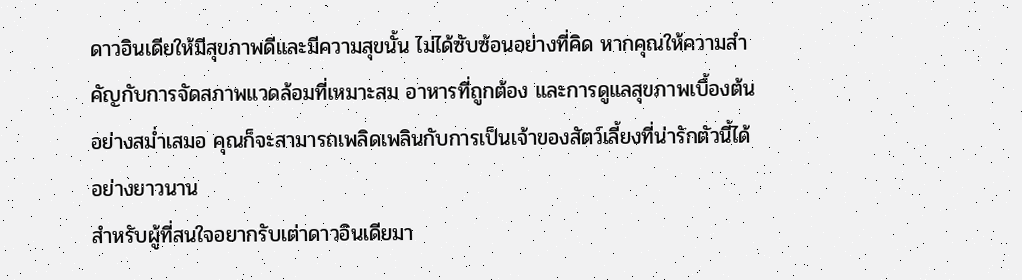ดาวอินเดียให้มีสุขภาพดีและมีความสุขนั้น ไม่ได้ซับซ้อนอย่างที่คิด หากคุณให้ความสำคัญกับการจัดสภาพแวดล้อมที่เหมาะสม อาหารที่ถูกต้อง และการดูแลสุขภาพเบื้องต้นอย่างสม่ำเสมอ คุณก็จะสามารถเพลิดเพลินกับการเป็นเจ้าของสัตว์เลี้ยงที่น่ารักตัวนี้ได้อย่างยาวนาน
สำหรับผู้ที่สนใจอยากรับเต่าดาวอินเดียมา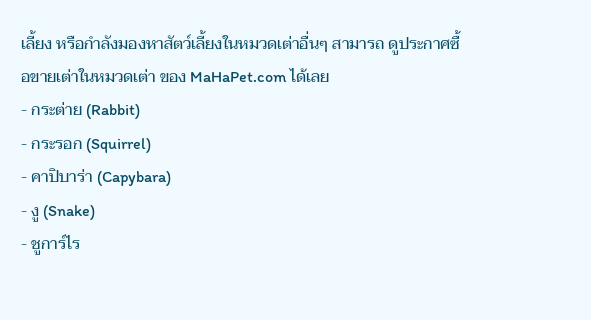เลี้ยง หรือกำลังมองหาสัตว์เลี้ยงในหมวดเต่าอื่นๆ สามารถ ดูประกาศซื้อขายเต่าในหมวดเต่า ของ MaHaPet.com ได้เลย
- กระต่าย (Rabbit)
- กระรอก (Squirrel)
- คาปิบาร่า (Capybara)
- งู (Snake)
- ชูการ์ไร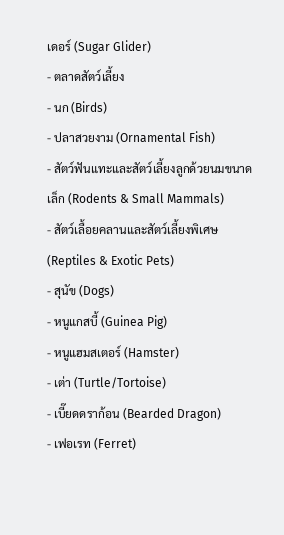เดอร์ (Sugar Glider)
- ตลาดสัตว์เลี้ยง
- นก (Birds)
- ปลาสวยงาม (Ornamental Fish)
- สัตว์ฟันแทะและสัตว์เลี้ยงลูกด้วยนมขนาดเล็ก (Rodents & Small Mammals)
- สัตว์เลื้อยคลานและสัตว์เลี้ยงพิเศษ (Reptiles & Exotic Pets)
- สุนัข (Dogs)
- หนูแกสบี้ (Guinea Pig)
- หนูแฮมสเตอร์ (Hamster)
- เต่า (Turtle/Tortoise)
- เบี๊ยดดราก้อน (Bearded Dragon)
- เฟอเรท (Ferret)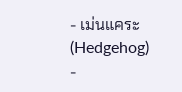- เม่นแคระ (Hedgehog)
-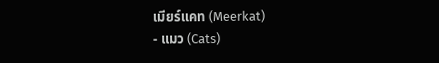เมียร์แคท (Meerkat)
- แมว (Cats)